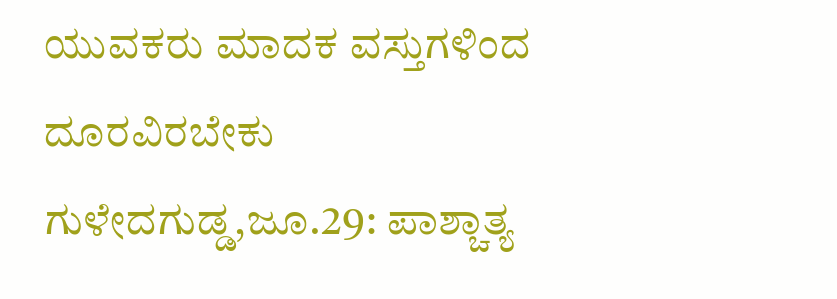ಯುವಕರು ಮಾದಕ ವಸ್ತುಗಳಿಂದ ದೂರವಿರಬೇಕು
ಗುಳೇದಗುಡ್ಡ,ಜೂ.29: ಪಾಶ್ಚಾತ್ಯ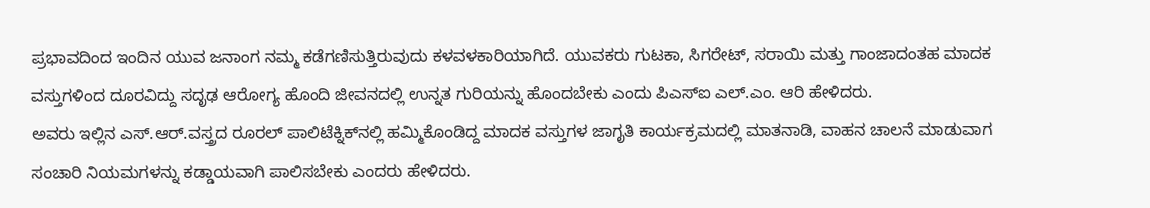ಪ್ರಭಾವದಿಂದ ಇಂದಿನ ಯುವ ಜನಾಂಗ ನಮ್ಮ ಕಡೆಗಣಿಸುತ್ತಿರುವುದು ಕಳವಳಕಾರಿಯಾಗಿದೆ. ಯುವಕರು ಗುಟಕಾ, ಸಿಗರೇಟ್, ಸರಾಯಿ ಮತ್ತು ಗಾಂಜಾದಂತಹ ಮಾದಕ ವಸ್ತುಗಳಿಂದ ದೂರವಿದ್ದು ಸದೃಢ ಆರೋಗ್ಯ ಹೊಂದಿ ಜೀವನದಲ್ಲಿ ಉನ್ನತ ಗುರಿಯನ್ನು ಹೊಂದಬೇಕು ಎಂದು ಪಿಎಸ್‍ಐ ಎಲ್.ಎಂ. ಆರಿ ಹೇಳಿದರು.
ಅವರು ಇಲ್ಲಿನ ಎಸ್.ಆರ್.ವಸ್ತ್ರದ ರೂರಲ್ ಪಾಲಿಟೆಕ್ನಿಕ್‍ನಲ್ಲಿ ಹಮ್ಮಿಕೊಂಡಿದ್ದ ಮಾದಕ ವಸ್ತುಗಳ ಜಾಗೃತಿ ಕಾರ್ಯಕ್ರಮದಲ್ಲಿ ಮಾತನಾಡಿ, ವಾಹನ ಚಾಲನೆ ಮಾಡುವಾಗ ಸಂಚಾರಿ ನಿಯಮಗಳನ್ನು ಕಡ್ಡಾಯವಾಗಿ ಪಾಲಿಸಬೇಕು ಎಂದರು ಹೇಳಿದರು.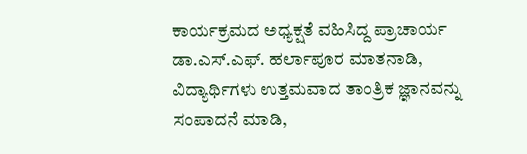ಕಾರ್ಯಕ್ರಮದ ಅಧ್ಯಕ್ಷತೆ ವಹಿಸಿದ್ದ ಪ್ರಾಚಾರ್ಯ ಡಾ.ಎಸ್.ಎಫ್. ಹರ್ಲಾಪೂರ ಮಾತನಾಡಿ, ವಿದ್ಯಾರ್ಥಿಗಳು ಉತ್ತಮವಾದ ತಾಂತ್ರಿಕ ಜ್ಞಾನವನ್ನು ಸಂಪಾದನೆ ಮಾಡಿ,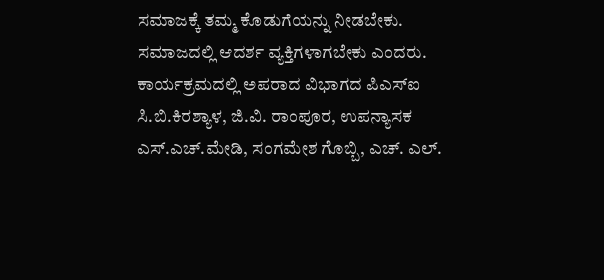ಸಮಾಜಕ್ಕೆ ತಮ್ಮ ಕೊಡುಗೆಯನ್ನು ನೀಡಬೇಕು. ಸಮಾಜದಲ್ಲಿ ಆದರ್ಶ ವ್ಯಕ್ತಿಗಳಾಗಬೇಕು ಎಂದರು.
ಕಾರ್ಯಕ್ರಮದಲ್ಲಿ ಅಪರಾದ ವಿಭಾಗದ ಪಿಎಸ್‍ಐ ಸಿ.ಬಿ.ಕಿರಶ್ಯಾಳ, ಜಿ.ವಿ. ರಾಂಪೂರ, ಉಪನ್ಯಾಸಕ ಎಸ್.ಎಚ್.ಮೇಡಿ, ಸಂಗಮೇಶ ಗೊಬ್ಬಿ, ಎಚ್. ಎಲ್.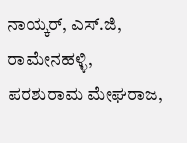ನಾಯ್ಕರ್, ಎಸ್.ಜಿ, ರಾಮೇನಹಳ್ಳಿ, ಪರಶುರಾಮ ಮೇಘರಾಜ,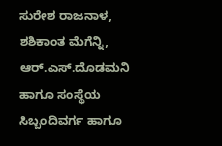ಸುರೇಶ ರಾಜನಾಳ, ಶಶಿಕಾಂತ ಮೆಗೆನ್ನಿ, ಆರ್.ಎಸ್.ದೊಡಮನಿ ಹಾಗೂ ಸಂಸ್ಥೆಯ ಸಿಬ್ಬಂದಿವರ್ಗ ಹಾಗೂ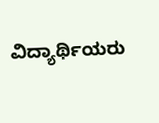ವಿದ್ಯಾರ್ಥಿಯರು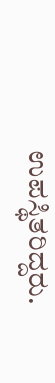ಉಪಸ್ಥಿತರಿದ್ದರು.